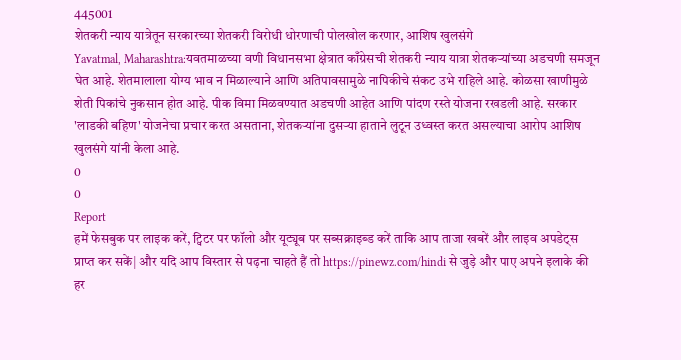445001
शेतकरी न्याय यात्रेतून सरकारच्या शेतकरी विरोधी धोरणाची पोलखोल करणार, आशिष खुलसंगे
Yavatmal, Maharashtra:यवतमाळच्या वणी विधानसभा क्षेत्रात काँग्रेसची शेतकरी न्याय यात्रा शेतकऱ्यांच्या अडचणी समजून घेत आहे. शेतमालाला योग्य भाव न मिळाल्याने आणि अतिपावसामुळे नापिकीचे संकट उभे राहिले आहे. कोळसा खाणीमुळे शेती पिकांचे नुकसान होत आहे. पीक विमा मिळवण्यात अडचणी आहेत आणि पांदण रस्ते योजना रखडली आहे. सरकार 'लाडकी बहिण' योजनेचा प्रचार करत असताना, शेतकऱ्यांना दुसऱ्या हाताने लुटून उध्वस्त करत असल्याचा आरोप आशिष खुलसंगे यांनी केला आहे.
0
0
Report
हमें फेसबुक पर लाइक करें, ट्विटर पर फॉलो और यूट्यूब पर सब्सक्राइब्ड करें ताकि आप ताजा खबरें और लाइव अपडेट्स प्राप्त कर सकें| और यदि आप विस्तार से पढ़ना चाहते हैं तो https://pinewz.com/hindi से जुड़े और पाए अपने इलाके की हर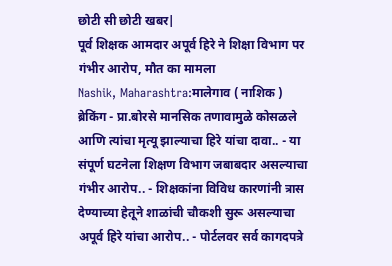छोटी सी छोटी खबर|
पूर्व शिक्षक आमदार अपूर्व हिरे ने शिक्षा विभाग पर गंभीर आरोप, मौत का मामला
Nashik, Maharashtra:मालेगाव ( नाशिक ) ब्रेकिंग - प्रा.बोरसे मानसिक तणावामुळे कोसळले आणि त्यांचा मृत्यू झाल्याचा हिरे यांचा दावा.. - या संपूर्ण घटनेला शिक्षण विभाग जबाबदार असल्याचा गंभीर आरोप.. - शिक्षकांना विविध कारणांनी त्रास देण्याच्या हेतूने शाळांची चौकशी सुरू असल्याचा अपूर्व हिरे यांचा आरोप.. - पोर्टलवर सर्व कागदपत्रे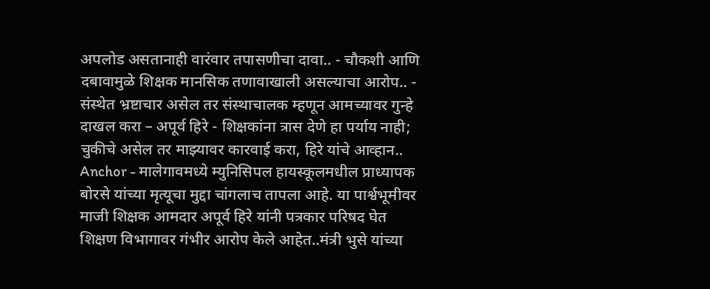अपलोड असतानाही वारंवार तपासणीचा दावा.. - चौकशी आणि दबावामुळे शिक्षक मानसिक तणावाखाली असल्याचा आरोप.. - संस्थेत भ्रष्टाचार असेल तर संस्थाचालक म्हणून आमच्यावर गुन्हे दाखल करा – अपूर्व हिरे - शिक्षकांना त्रास देणे हा पर्याय नाही; चुकीचे असेल तर माझ्यावर कारवाई करा, हिरे यांचे आव्हान.. Anchor - मालेगावमध्ये म्युनिसिपल हायस्कूलमधील प्राध्यापक बोरसे यांच्या मृत्यूचा मुद्दा चांगलाच तापला आहे. या पार्श्वभूमीवर माजी शिक्षक आमदार अपूर्व हिरे यांनी पत्रकार परिषद घेत शिक्षण विभागावर गंभीर आरोप केले आहेत..मंत्री भुसे यांच्या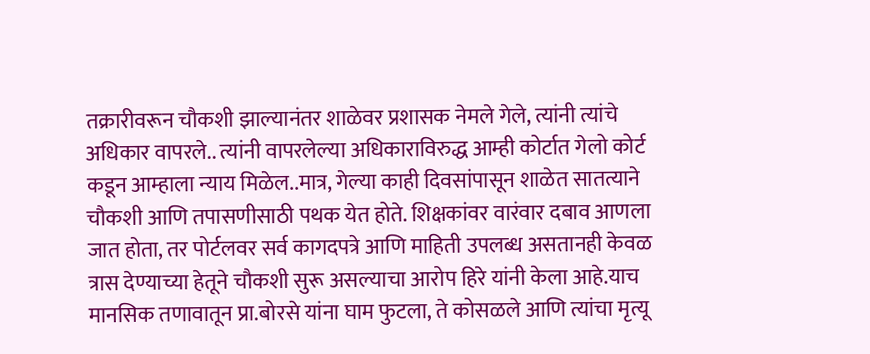तक्रारीवरून चौकशी झाल्यानंतर शाळेवर प्रशासक नेमले गेले, त्यांनी त्यांचे अधिकार वापरले.. त्यांनी वापरलेल्या अधिकाराविरुद्ध आम्ही कोर्टात गेलो कोर्ट कडून आम्हाला न्याय मिळेल..मात्र, गेल्या काही दिवसांपासून शाळेत सातत्याने चौकशी आणि तपासणीसाठी पथक येत होते. शिक्षकांवर वारंवार दबाव आणला जात होता, तर पोर्टलवर सर्व कागदपत्रे आणि माहिती उपलब्ध असतानही केवळ त्रास देण्याच्या हेतूने चौकशी सुरू असल्याचा आरोप हिरे यांनी केला आहे.याच मानसिक तणावातून प्रा.बोरसे यांना घाम फुटला, ते कोसळले आणि त्यांचा मृत्यू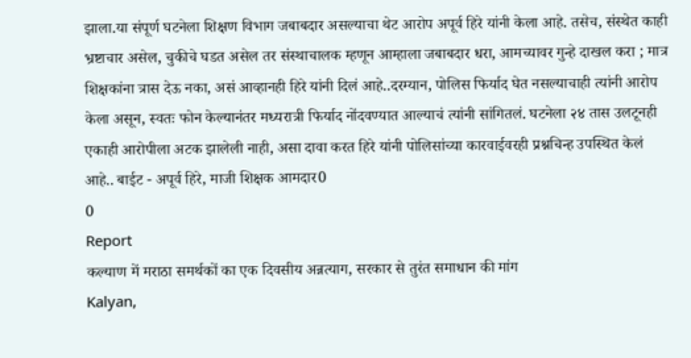झाला.या संपूर्ण घटनेला शिक्षण विभाग जबाबदार असल्याचा थेट आरोप अपूर्व हिरे यांनी केला आहे. तसेच, संस्थेत काही भ्रष्टाचार असेल, चुकीचे घडत असेल तर संस्थाचालक म्हणून आम्हाला जबाबदार धरा, आमच्यावर गुन्हे दाखल करा ; मात्र शिक्षकांना त्रास देऊ नका, असं आव्हानही हिरे यांनी दिलं आहे..दरम्यान, पोलिस फिर्याद घेत नसल्याचाही त्यांनी आरोप केला असून, स्वतः फोन केल्यानंतर मध्यरात्री फिर्याद नोंदवण्यात आल्याचं त्यांनी सांगितलं. घटनेला २४ तास उलटूनही एकाही आरोपीला अटक झालेली नाही, असा दावा करत हिरे यांनी पोलिसांच्या कारवाईवरही प्रश्नचिन्ह उपस्थित केलं आहे.. बाईट - अपूर्व हिरे, माजी शिक्षक आमदार0
0
Report
कल्याण में मराठा समर्थकों का एक दिवसीय अन्नत्याग, सरकार से तुरंत समाधान की मांग
Kalyan,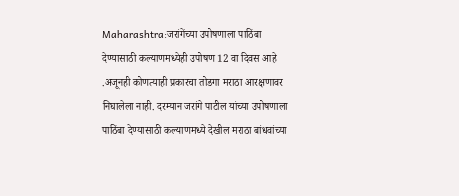Maharashtra:जरांगेंच्या उपोषणाला पाठिंबा देण्यासाठी कल्याणमध्येही उपोषण 12 वा दिवस आहे .अजूनही कोणत्याही प्रकारचा तोडगा मराठा आरक्षणावर निघालेला नाही. दरम्यान जरांगे पाटील यांच्या उपोषणाला पाठिंबा देण्यासाठी कल्याणमध्ये देखील मराठा बांधवांच्या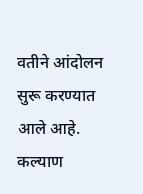वतीने आंदोलन सुरू करण्यात आले आहे. कल्याण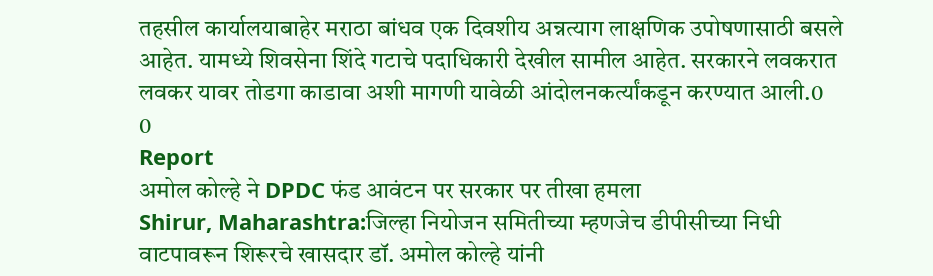तहसील कार्यालयाबाहेर मराठा बांधव एक दिवशीय अन्नत्याग लाक्षणिक उपोषणासाठी बसले आहेत. यामध्ये शिवसेना शिंदे गटाचे पदाधिकारी देखील सामील आहेत. सरकारने लवकरात लवकर यावर तोडगा काडावा अशी मागणी यावेळी आंदोलनकर्त्यांकडून करण्यात आली.0
0
Report
अमोल कोल्हे ने DPDC फंड आवंटन पर सरकार पर तीखा हमला
Shirur, Maharashtra:जिल्हा नियोजन समितीच्या म्हणजेच डीपीसीच्या निधी वाटपावरून शिरूरचे खासदार डॉ. अमोल कोल्हे यांनी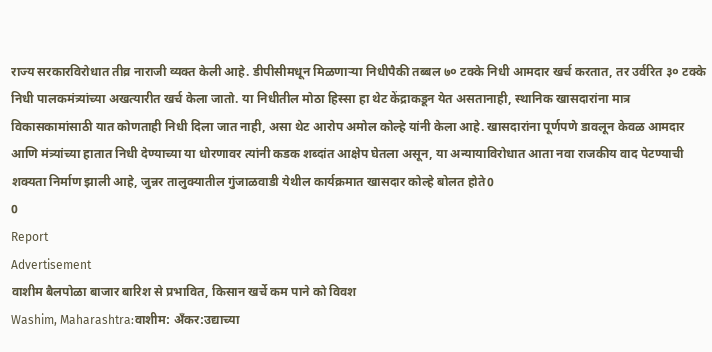राज्य सरकारविरोधात तीव्र नाराजी व्यक्त केली आहे. डीपीसीमधून मिळणाऱ्या निधीपैकी तब्बल ७० टक्के निधी आमदार खर्च करतात, तर उर्वरित ३० टक्के निधी पालकमंत्र्यांच्या अखत्यारीत खर्च केला जातो. या निधीतील मोठा हिस्सा हा थेट केंद्राकडून येत असतानाही, स्थानिक खासदारांना मात्र विकासकामांसाठी यात कोणताही निधी दिला जात नाही, असा थेट आरोप अमोल कोल्हे यांनी केला आहे. खासदारांना पूर्णपणे डावलून केवळ आमदार आणि मंत्र्यांच्या हातात निधी देण्याच्या या धोरणावर त्यांनी कडक शब्दांत आक्षेप घेतला असून, या अन्यायाविरोधात आता नवा राजकीय वाद पेटण्याची शक्यता निर्माण झाली आहे, जुन्नर तालुक्यातील गुंजाळवाडी येथील कार्यक्रमात खासदार कोल्हे बोलत होते0
0
Report
Advertisement
वाशीम बैलपोळा बाजार बारिश से प्रभावित, किसान खर्चे कम पाने को विवश
Washim, Maharashtra:वाशीम: अँकर:उद्याच्या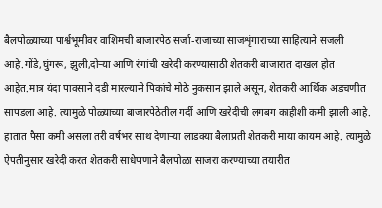बैलपोळ्याच्या पार्श्वभूमीवर वाशिमची बाजारपेठ सर्जा-राजाच्या साजशृंगाराच्या साहित्याने सजली आहे.गोंडे,घुंगरू, झुली,दोऱ्या आणि रंगांची खरेदी करण्यासाठी शेतकरी बाजारात दाखल होत आहेत.मात्र यंदा पावसाने दडी मारल्याने पिकांचे मोठे नुकसान झाले असून, शेतकरी आर्थिक अडचणीत सापडला आहे. त्यामुळे पोळ्याच्या बाजारपेठेतील गर्दी आणि खरेदीची लगबग काहीशी कमी झाली आहे. हातात पैसा कमी असला तरी वर्षभर साथ देणाऱ्या लाडक्या बैलाप्रती शेतकरी माया कायम आहे. त्यामुळे ऐपतीनुसार खरेदी करत शेतकरी साधेपणाने बैलपोळा साजरा करण्याच्या तयारीत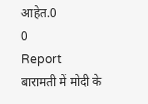आहेत.0
0
Report
बारामती में मोदी के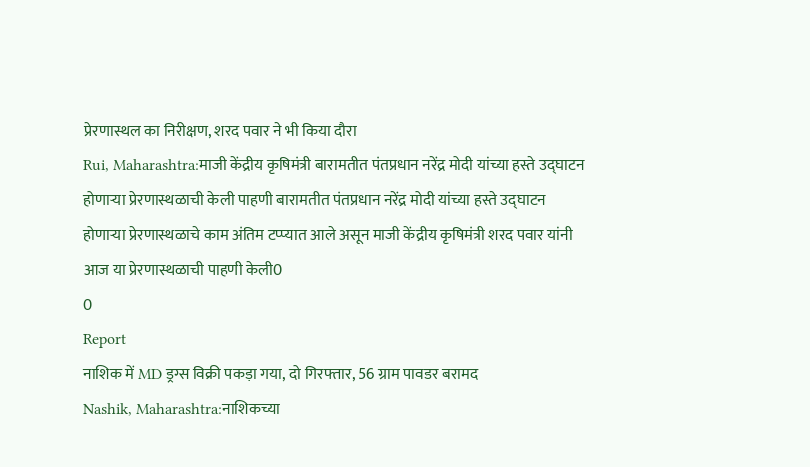प्रेरणास्थल का निरीक्षण, शरद पवार ने भी किया दौरा
Rui, Maharashtra:माजी केंद्रीय कृषिमंत्री बारामतीत पंतप्रधान नरेंद्र मोदी यांच्या हस्ते उद्घाटन होणाऱ्या प्रेरणास्थळाची केली पाहणी बारामतीत पंतप्रधान नरेंद्र मोदी यांच्या हस्ते उद्घाटन होणाऱ्या प्रेरणास्थळाचे काम अंतिम टप्प्यात आले असून माजी केंद्रीय कृषिमंत्री शरद पवार यांनी आज या प्रेरणास्थळाची पाहणी केली0
0
Report
नाशिक में MD ड्रग्स विक्री पकड़ा गया, दो गिरफ्तार, 56 ग्राम पावडर बरामद
Nashik, Maharashtra:नाशिकच्या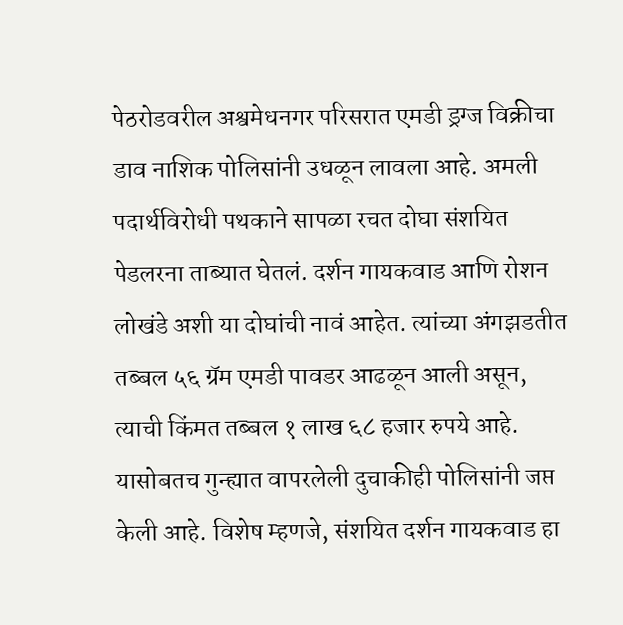पेठरोडवरील अश्वमेधनगर परिसरात एमडी ड्रग्ज विक्रीचा डाव नाशिक पोलिसांनी उधळून लावला आहे. अमली पदार्थविरोधी पथकाने सापळा रचत दोघा संशयित पेडलरना ताब्यात घेतलं. दर्शन गायकवाड आणि रोशन लोखंडे अशी या दोघांची नावं आहेत. त्यांच्या अंगझडतीत तब्बल ५६ ग्रॅम एमडी पावडर आढळून आली असून, त्याची किंमत तब्बल १ लाख ६८ हजार रुपये आहे. यासोबतच गुन्ह्यात वापरलेली दुचाकीही पोलिसांनी जप्त केली आहे. विशेष म्हणजे, संशयित दर्शन गायकवाड हा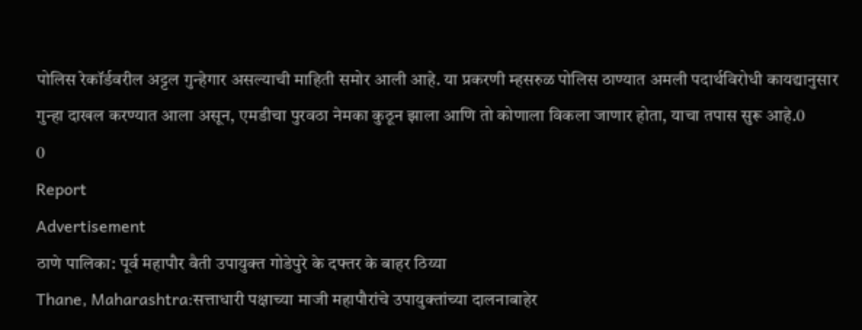पोलिस रेकॉर्डवरील अट्टल गुन्हेगार असल्याची माहिती समोर आली आहे. या प्रकरणी म्हसरुळ पोलिस ठाण्यात अमली पदार्थविरोधी कायद्यानुसार गुन्हा दाखल करण्यात आला असून, एमडीचा पुरवठा नेमका कुठून झाला आणि तो कोणाला विकला जाणार होता, याचा तपास सुरू आहे.0
0
Report
Advertisement
ठाणे पालिका: पूर्व महापौर वैती उपायुक्त गोडेपुरे के दफ्तर के बाहर ठिय्या
Thane, Maharashtra:सत्ताधारी पक्षाच्या माजी महापौरांचे उपायुक्तांच्या दालनाबाहेर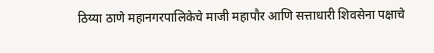ठिय्या ठाणे महानगरपालिकेचे माजी महापौर आणि सत्ताधारी शिवसेना पक्षाचे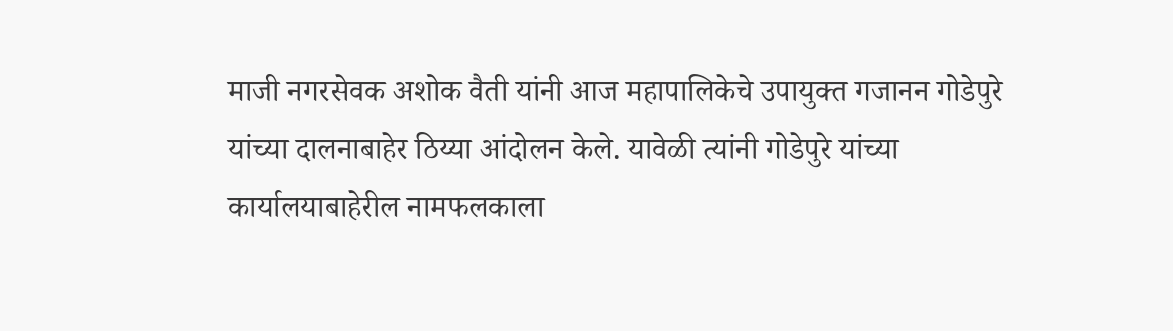माजी नगरसेवक अशोक वैती यांनी आज महापालिकेचे उपायुक्त गजानन गोडेपुरे यांच्या दालनाबाहेर ठिय्या आंदोलन केले. यावेळी त्यांनी गोडेपुरे यांच्या कार्यालयाबाहेरील नामफलकाला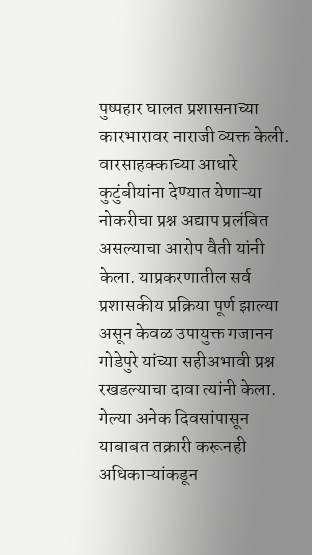पुष्पहार घालत प्रशासनाच्या कारभारावर नाराजी व्यक्त केली. वारसाहक्काच्या आधारे कुटुंबीयांना देण्यात येणाऱ्या नोकरीचा प्रश्न अद्याप प्रलंबित असल्याचा आरोप वैती यांनी केला. याप्रकरणातील सर्व प्रशासकीय प्रक्रिया पूर्ण झाल्या असून केवळ उपायुक्त गजानन गोडेपुरे यांच्या सहीअभावी प्रश्न रखडल्याचा दावा त्यांनी केला. गेल्या अनेक दिवसांपासून याबाबत तक्रारी करूनही अधिकाऱ्यांकडून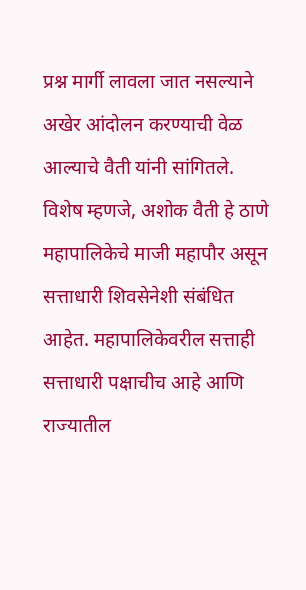प्रश्न मार्गी लावला जात नसल्याने अखेर आंदोलन करण्याची वेळ आल्याचे वैती यांनी सांगितले. विशेष म्हणजे, अशोक वैती हे ठाणे महापालिकेचे माजी महापौर असून सत्ताधारी शिवसेनेशी संबंधित आहेत. महापालिकेवरील सत्ताही सत्ताधारी पक्षाचीच आहे आणि राज्यातील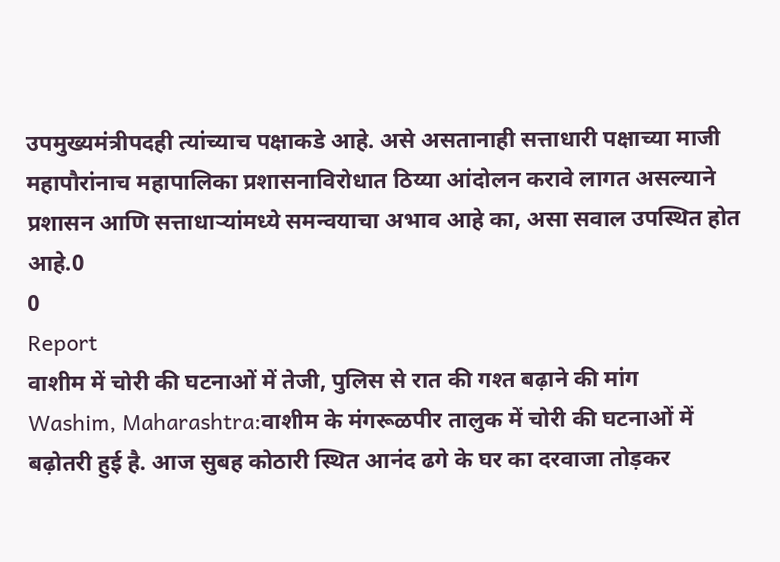उपमुख्यमंत्रीपदही त्यांच्याच पक्षाकडे आहे. असे असतानाही सत्ताधारी पक्षाच्या माजी महापौरांनाच महापालिका प्रशासनाविरोधात ठिय्या आंदोलन करावे लागत असल्याने प्रशासन आणि सत्ताधाऱ्यांमध्ये समन्वयाचा अभाव आहे का, असा सवाल उपस्थित होत आहे.0
0
Report
वाशीम में चोरी की घटनाओं में तेजी, पुलिस से रात की गश्त बढ़ाने की मांग
Washim, Maharashtra:वाशीम के मंगरूळपीर तालुक में चोरी की घटनाओं में बढ़ोतरी हुई है. आज सुबह कोठारी स्थित आनंद ढगे के घर का दरवाजा तोड़कर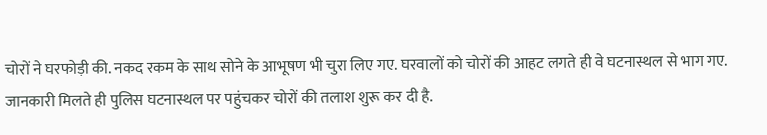चोरों ने घरफोड़ी की. नकद रकम के साथ सोने के आभूषण भी चुरा लिए गए. घरवालों को चोरों की आहट लगते ही वे घटनास्थल से भाग गए. जानकारी मिलते ही पुलिस घटनास्थल पर पहुंचकर चोरों की तलाश शुरू कर दी है.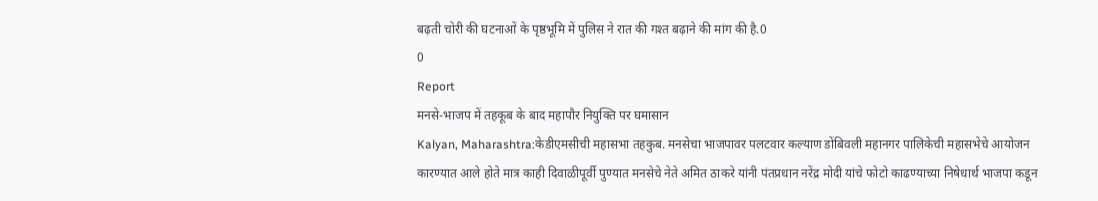बढ़ती चोरी की घटनाओं के पृष्ठभूमि में पुलिस ने रात की गश्त बढ़ाने की मांग की है.0
0
Report
मनसे-भाजप में तहकूब के बाद महापौर नियुक्ति पर घमासान
Kalyan, Maharashtra:केडीएमसीची महासभा तहकुब. मनसेचा भाजपावर पलटवार कल्याण डोंबिवली महानगर पालिकेची महासभेचे आयोजन कारण्यात आले होते मात्र काही दिवाळीपूर्वी पुण्यात मनसेचे नेते अमित ठाकरे यांनी पंतप्रधान नरेंद्र मोदी यांचे फोटो काढण्याच्या निषेधार्थ भाजपा कडून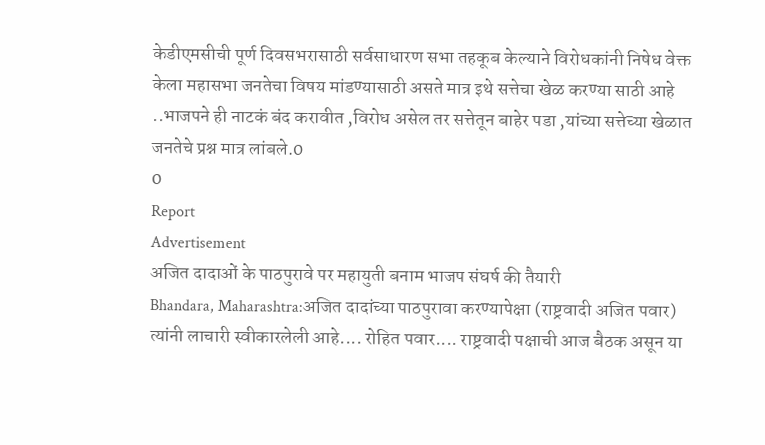केडीएमसीची पूर्ण दिवसभरासाठी सर्वसाधारण सभा तहकूब केल्याने विरोधकांनी निषेध वेक्त केला महासभा जनतेचा विषय मांडण्यासाठी असते मात्र इथे सत्तेचा खेळ करण्या साठी आहे ..भाजपने ही नाटकं बंद करावीत ,विरोध असेल तर सत्तेतून बाहेर पडा ,यांच्या सत्तेच्या खेळात जनतेचे प्रश्न मात्र लांबले.0
0
Report
Advertisement
अजित दादाओं के पाठपुरावे पर महायुती बनाम भाजप संघर्ष की तैयारी
Bhandara, Maharashtra:अजित दादांच्या पाठपुरावा करण्यापेक्षा (राष्ट्रवादी अजित पवार) त्यांनी लाचारी स्वीकारलेली आहे.... रोहित पवार.... राष्ट्रवादी पक्षाची आज बैठक असून या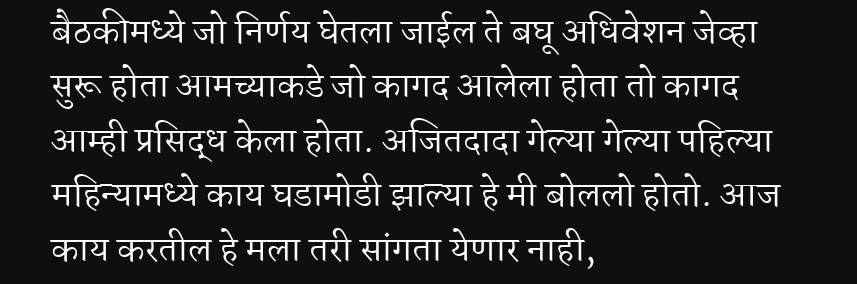बैठकीमध्ये जो निर्णय घेतला जाईल ते बघू अधिवेशन जेव्हा सुरू होता आमच्याकडे जो कागद आलेला होता तो कागद आम्ही प्रसिद्ध केला होता. अजितदादा गेल्या गेल्या पहिल्या महिन्यामध्ये काय घडामोडी झाल्या हे मी बोललो होतो. आज काय करतील हे मला तरी सांगता येणार नाही,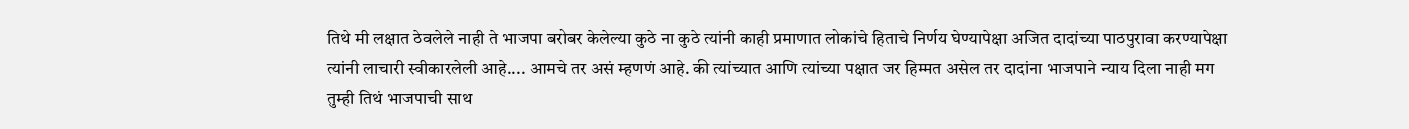तिथे मी लक्षात ठेवलेले नाही ते भाजपा बरोबर केलेल्या कुठे ना कुठे त्यांनी काही प्रमाणात लोकांचे हिताचे निर्णय घेण्यापेक्षा अजित दादांच्या पाठपुरावा करण्यापेक्षा त्यांनी लाचारी स्वीकारलेली आहे.... आमचे तर असं म्हणणं आहे. की त्यांच्यात आणि त्यांच्या पक्षात जर हिम्मत असेल तर दादांना भाजपाने न्याय दिला नाही मग तुम्ही तिथं भाजपाची साथ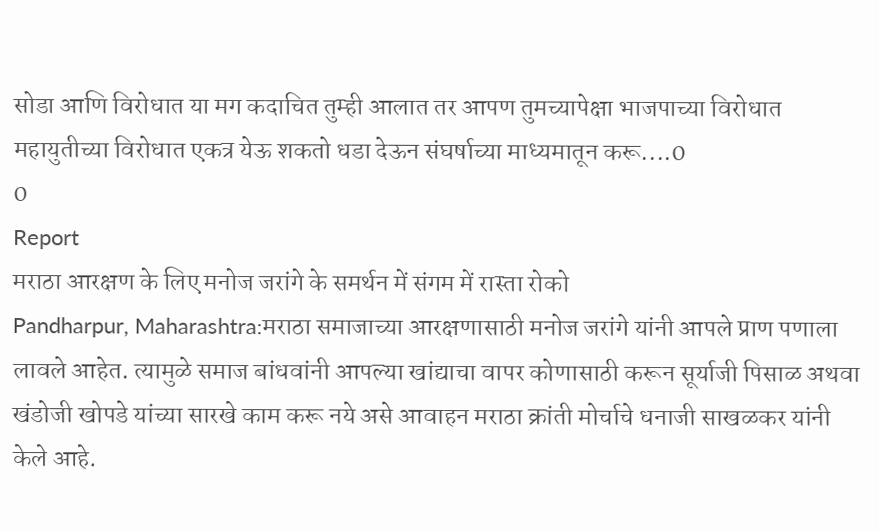सोडा आणि विरोधात या मग कदाचित तुम्ही आलात तर आपण तुमच्यापेक्षा भाजपाच्या विरोधात महायुतीच्या विरोधात एकत्र येऊ शकतो धडा देऊन संघर्षाच्या माध्यमातून करू....0
0
Report
मराठा आरक्षण के लिए मनोज जरांगे के समर्थन में संगम में रास्ता रोको
Pandharpur, Maharashtra:मराठा समाजाच्या आरक्षणासाठी मनोज जरांगे यांनी आपले प्राण पणाला लावले आहेत. त्यामुळे समाज बांधवांनी आपल्या खांद्याचा वापर कोणासाठी करून सूर्याजी पिसाळ अथवा खंडोजी खोपडे यांच्या सारखे काम करू नये असे आवाहन मराठा क्रांती मोर्चाचे धनाजी साखळकर यांनी केले आहे.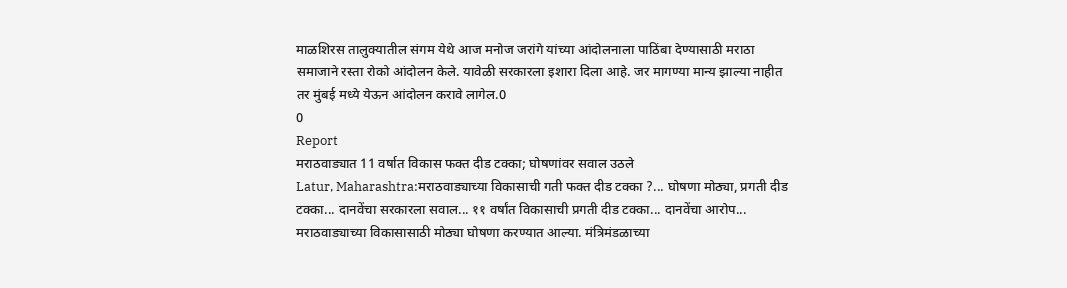माळशिरस तालुक्यातील संगम येथे आज मनोज जरांगे यांच्या आंदोलनाला पाठिंबा देण्यासाठी मराठा समाजाने रस्ता रोको आंदोलन केले. यावेळी सरकारला इशारा दिला आहे. जर मागण्या मान्य झाल्या नाहीत तर मुंबई मध्ये येऊन आंदोलन करावे लागेल.0
0
Report
मराठवाड्यात 11 वर्षात विकास फक्त दीड टक्का; घोषणांवर सवाल उठले
Latur, Maharashtra:मराठवाड्याच्या विकासाची गती फक्त दीड टक्का ?... घोषणा मोठ्या, प्रगती दीड टक्का... दानवेंचा सरकारला सवाल... ११ वर्षांत विकासाची प्रगती दीड टक्का... दानवेंचा आरोप... मराठवाड्याच्या विकासासाठी मोठ्या घोषणा करण्यात आल्या. मंत्रिमंडळाच्या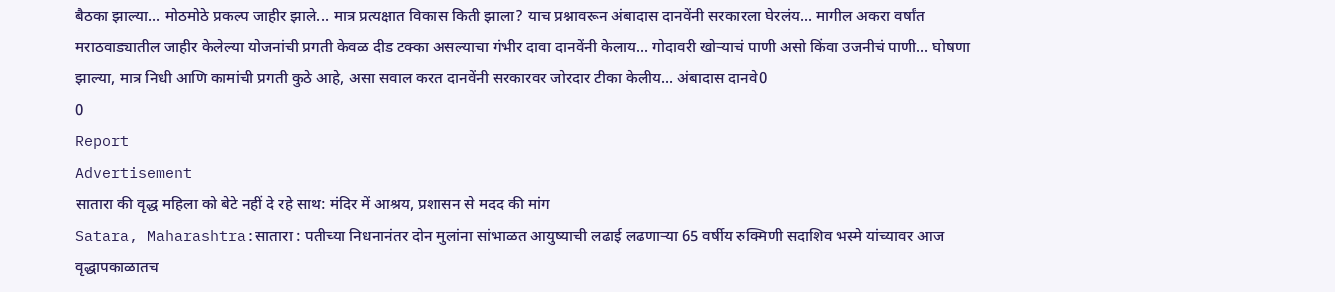बैठका झाल्या... मोठमोठे प्रकल्प जाहीर झाले... मात्र प्रत्यक्षात विकास किती झाला? याच प्रश्नावरून अंबादास दानवेंनी सरकारला घेरलंय... मागील अकरा वर्षांत मराठवाड्यातील जाहीर केलेल्या योजनांची प्रगती केवळ दीड टक्का असल्याचा गंभीर दावा दानवेंनी केलाय... गोदावरी खोऱ्याचं पाणी असो किंवा उजनीचं पाणी... घोषणा झाल्या, मात्र निधी आणि कामांची प्रगती कुठे आहे, असा सवाल करत दानवेंनी सरकारवर जोरदार टीका केलीय... अंबादास दानवे0
0
Report
Advertisement
सातारा की वृद्ध महिला को बेटे नहीं दे रहे साथ: मंदिर में आश्रय, प्रशासन से मदद की मांग
Satara, Maharashtra:सातारा : पतीच्या निधनानंतर दोन मुलांना सांभाळत आयुष्याची लढाई लढणाऱ्या 65 वर्षीय रुक्मिणी सदाशिव भस्मे यांच्यावर आज वृद्धापकाळातच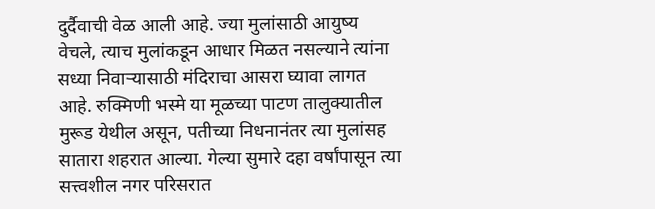दुर्दैवाची वेळ आली आहे. ज्या मुलांसाठी आयुष्य वेचले, त्याच मुलांकडून आधार मिळत नसल्याने त्यांना सध्या निवाऱ्यासाठी मंदिराचा आसरा घ्यावा लागत आहे. रुक्मिणी भस्मे या मूळच्या पाटण तालुक्यातील मुरूड येथील असून, पतीच्या निधनानंतर त्या मुलांसह सातारा शहरात आल्या. गेल्या सुमारे दहा वर्षांपासून त्या सत्त्वशील नगर परिसरात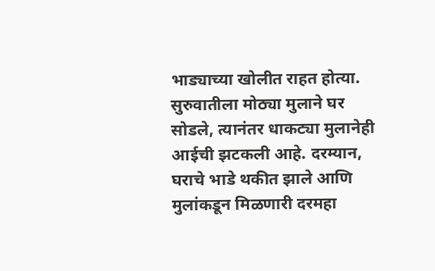भाड्याच्या खोलीत राहत होत्या. सुरुवातीला मोठ्या मुलाने घर सोडले, त्यानंतर धाकट्या मुलानेही आईची झटकली आहे. दरम्यान, घराचे भाडे थकीत झाले आणि मुलांकडून मिळणारी दरमहा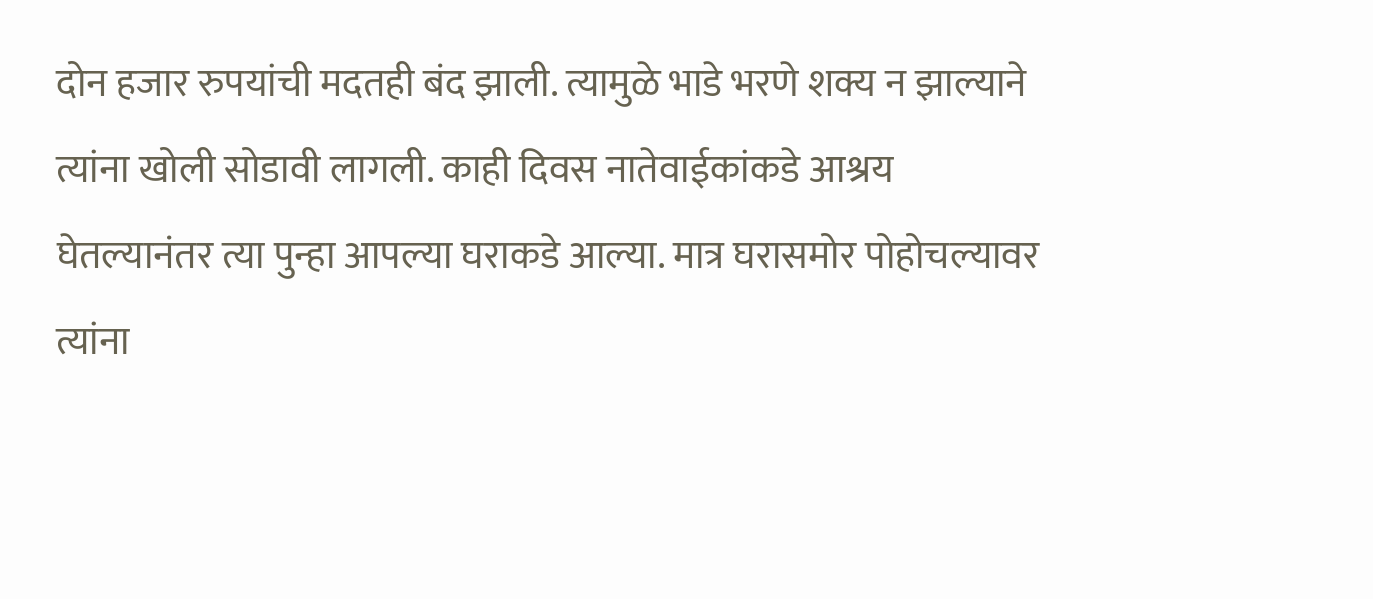दोन हजार रुपयांची मदतही बंद झाली. त्यामुळे भाडे भरणे शक्य न झाल्याने त्यांना खोली सोडावी लागली. काही दिवस नातेवाईकांकडे आश्रय घेतल्यानंतर त्या पुन्हा आपल्या घराकडे आल्या. मात्र घरासमोर पोहोचल्यावर त्यांना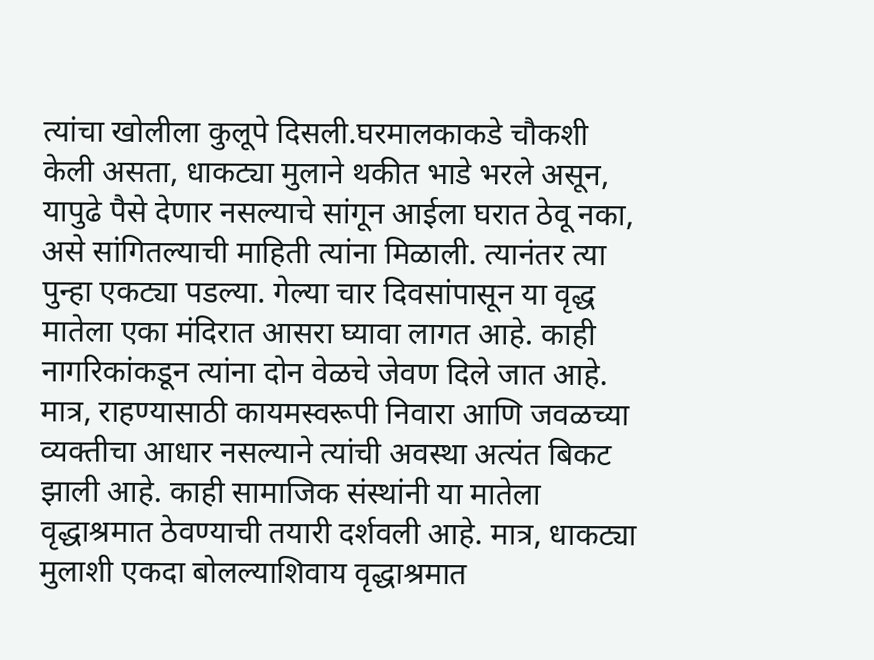त्यांचा खोलीला कुलूपे दिसली.घरमालकाकडे चौकशी केली असता, धाकट्या मुलाने थकीत भाडे भरले असून, यापुढे पैसे देणार नसल्याचे सांगून आईला घरात ठेवू नका, असे सांगितल्याची माहिती त्यांना मिळाली. त्यानंतर त्या पुन्हा एकट्या पडल्या. गेल्या चार दिवसांपासून या वृद्ध मातेला एका मंदिरात आसरा घ्यावा लागत आहे. काही नागरिकांकडून त्यांना दोन वेळचे जेवण दिले जात आहे. मात्र, राहण्यासाठी कायमस्वरूपी निवारा आणि जवळच्या व्यक्तीचा आधार नसल्याने त्यांची अवस्था अत्यंत बिकट झाली आहे. काही सामाजिक संस्थांनी या मातेला वृद्धाश्रमात ठेवण्याची तयारी दर्शवली आहे. मात्र, धाकट्या मुलाशी एकदा बोलल्याशिवाय वृद्धाश्रमात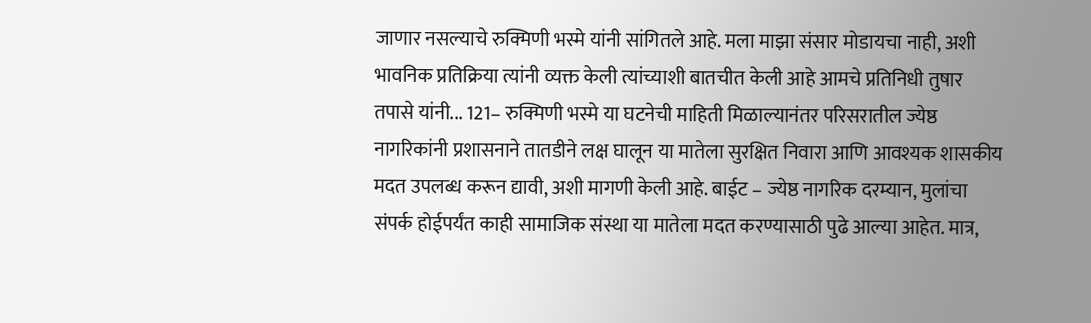जाणार नसल्याचे रुक्मिणी भस्मे यांनी सांगितले आहे. मला माझा संसार मोडायचा नाही, अशी भावनिक प्रतिक्रिया त्यांनी व्यक्त केली त्यांच्याशी बातचीत केली आहे आमचे प्रतिनिधी तुषार तपासे यांनी... 121– रुक्मिणी भस्मे या घटनेची माहिती मिळाल्यानंतर परिसरातील ज्येष्ठ नागरिकांनी प्रशासनाने तातडीने लक्ष घालून या मातेला सुरक्षित निवारा आणि आवश्यक शासकीय मदत उपलब्ध करून द्यावी, अशी मागणी केली आहे. बाईट – ज्येष्ठ नागरिक दरम्यान, मुलांचा संपर्क होईपर्यंत काही सामाजिक संस्था या मातेला मदत करण्यासाठी पुढे आल्या आहेत. मात्र,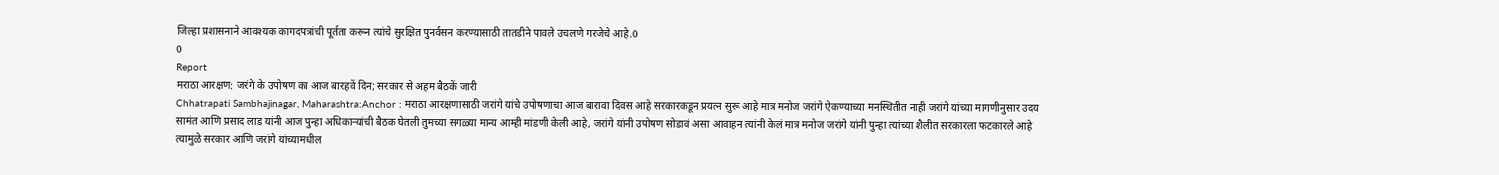जिल्हा प्रशासनाने आवश्यक कागदपत्रांची पूर्तता करून त्यांचे सुरक्षित पुनर्वसन करण्यासाठी तातडीने पावले उचलणे गरजेचे आहे.0
0
Report
मराठा आरक्षण: जरंगे के उपोषण का आज बारहवें दिन; सरकार से अहम बैठकें जारी
Chhatrapati Sambhajinagar, Maharashtra:Anchor : मराठा आरक्षणासाठी जरांगे यांचे उपोषणाचा आज बारावा दिवस आहे सरकारकडून प्रयत्न सुरू आहे मात्र मनोज जरांगे ऐकण्याच्या मनस्थितीत नाही जरांगे यांच्या मागणीनुसार उदय सामंत आणि प्रसाद लाड यांनी आज पुन्हा अधिकाऱ्यांची बैठक घेतली तुमच्या सगळ्या मान्य आम्ही मांडणी केली आहे, जरांगे यांनी उपोषण सोडावं असा आवाहन त्यांनी केलं मात्र मनोज जरांगे यांनी पुन्हा त्यांच्या शैलीत सरकारला फटकारले आहे त्यामुळे सरकार आणि जरांगे यांच्यामधील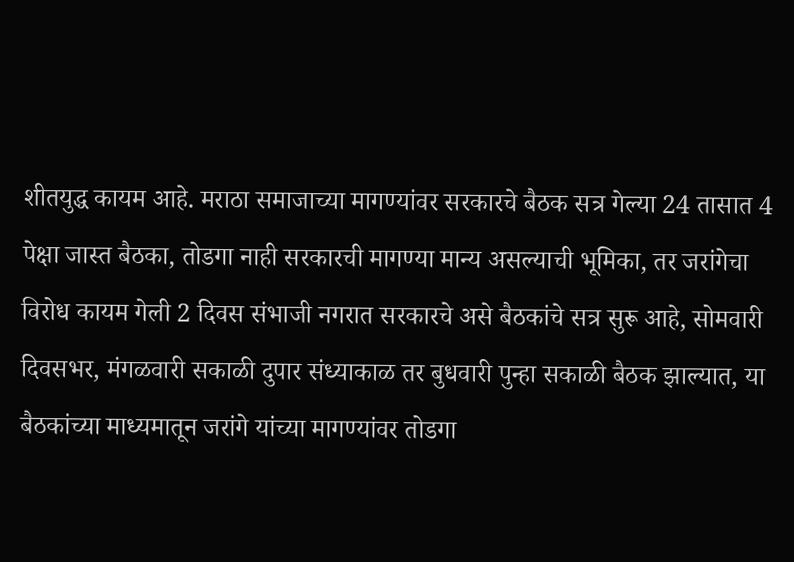शीतयुद्ध कायम आहे. मराठा समाजाच्या मागण्यांवर सरकारचे बैठक सत्र गेल्या 24 तासात 4 पेक्षा जास्त बैठका, तोडगा नाही सरकारची मागण्या मान्य असल्याची भूमिका, तर जरांगेचा विरोध कायम गेली 2 दिवस संभाजी नगरात सरकारचे असे बैठकांचे सत्र सुरू आहे, सोमवारी दिवसभर, मंगळवारी सकाळी दुपार संध्याकाळ तर बुधवारी पुन्हा सकाळी बैठक झाल्यात, या बैठकांच्या माध्यमातून जरांगे यांच्या मागण्यांवर तोडगा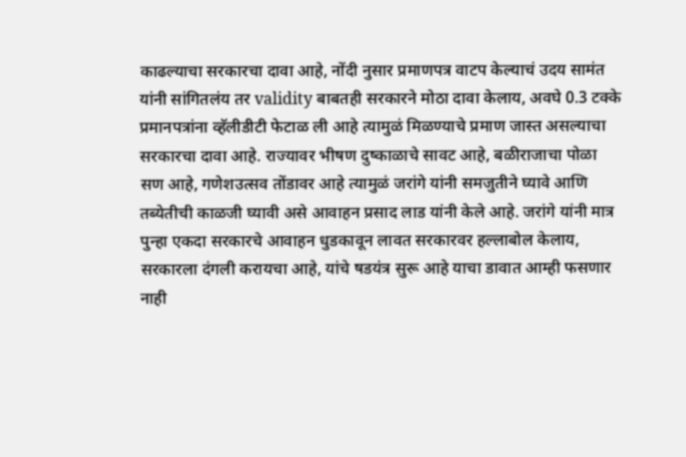काढल्याचा सरकारचा दावा आहे, नोंदी नुसार प्रमाणपत्र वाटप केल्याचं उदय सामंत यांनी सांगितलंय तर validity बाबतही सरकारने मोठा दावा केलाय, अवघे 0.3 टक्के प्रमानपत्रांना व्हॅलीडीटी फेटाळ ली आहे त्यामुळं मिळण्याचे प्रमाण जास्त असल्याचा सरकारचा दावा आहे. राज्यावर भीषण दुष्काळाचे सावट आहे, बळीराजाचा पोळा सण आहे, गणेशउत्सव तोंडावर आहे त्यामुळं जरांगे यांनी समजुतीने घ्यावे आणि तब्येतीची काळजी घ्यावी असे आवाहन प्रसाद लाड यांनी केले आहे. जरांगे यांनी मात्र पुन्हा एकदा सरकारचे आवाहन धुडकावून लावत सरकारवर हल्लाबोल केलाय, सरकारला दंगली करायचा आहे, यांचे षडयंत्र सुरू आहे याचा डावात आम्ही फसणार नाही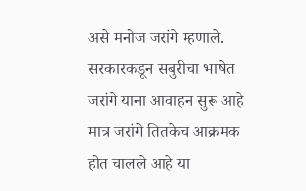असे मनोज जरांगे म्हणाले. सरकारकडून सबुरीचा भाषेत जरांगे याना आवाहन सुरू आहे मात्र जरांगे तितकेच आक्रमक होत चालले आहे या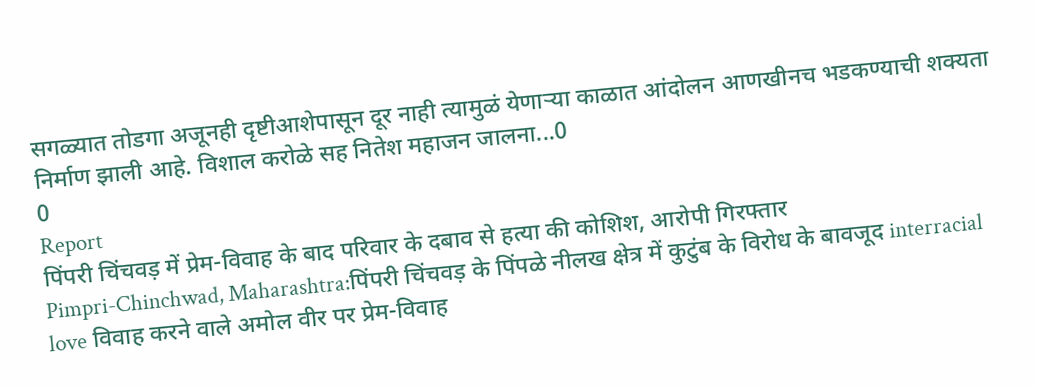सगळ्यात तोडगा अजूनही दृष्टीआशेपासून दूर नाही त्यामुळं येणाऱ्या काळात आंदोलन आणखीनच भडकण्याची शक्यता निर्माण झाली आहे. विशाल करोळे सह नितेश महाजन जालना...0
0
Report
पिंपरी चिंचवड़ में प्रेम-विवाह के बाद परिवार के दबाव से हत्या की कोशिश, आरोपी गिरफ्तार
Pimpri-Chinchwad, Maharashtra:पिंपरी चिंचवड़ के पिंपळे नीलख क्षेत्र में कुटुंब के विरोध के बावजूद interracial love विवाह करने वाले अमोल वीर पर प्रेम-विवाह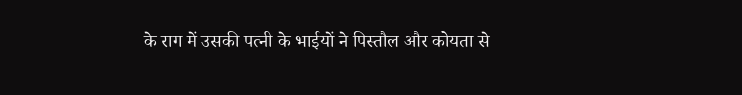के राग में उसकी पत्नी के भाईयों ने पिस्तौल और कोयता से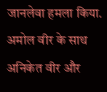जानलेवा हमला किया. अमोल वीर के साथ अनिकेत वीर और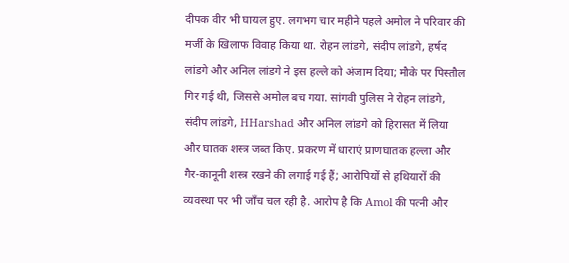दीपक वीर भी घायल हुए. लगभग चार महीने पहले अमोल ने परिवार की मर्जी के खिलाफ विवाह किया था. रोहन लांडगे, संदीप लांडगे, हर्षद लांडगे और अनिल लांडगे ने इस हल्ले को अंजाम दिया; मौके पर पिस्तौल गिर गई थी, जिससे अमोल बच गया. सांगवी पुलिस ने रोहन लांडगे, संदीप लांडगे, HHarshad और अनिल लांडगे को हिरासत में लिया और घातक शस्त्र जब्त किए. प्रकरण में धाराएं प्राणघातक हल्ला और गैर-कानूनी शस्त्र रखने की लगाई गई हैं; आरोपियों से हथियारों की व्यवस्था पर भी जाँच चल रही है. आरोप है कि Amol की पत्नी और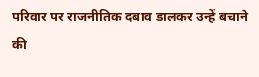परिवार पर राजनीतिक दबाव डालकर उन्हें बचाने की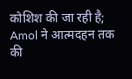कोशिश की जा रही है; Amol ने आत्मदहन तक की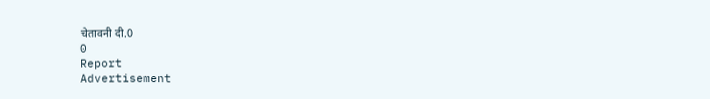चेतावनी दी.0
0
Report
Advertisement